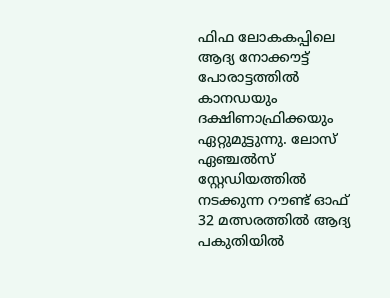ഫിഫ ലോകകപ്പിലെ ആദ്യ നോക്കൗട്ട് പോരാട്ടത്തിൽ കാനഡയും ദക്ഷിണാഫ്രിക്കയും ഏറ്റുമുട്ടുന്നു. ലോസ് ഏഞ്ചൽസ് സ്റ്റേഡിയത്തിൽ നടക്കുന്ന റൗണ്ട് ഓഫ് 32 മത്സരത്തിൽ ആദ്യ പകുതിയിൽ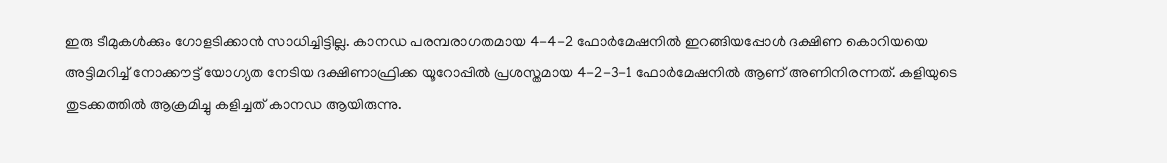ഇരു ടീമുകൾക്കും ഗോളടിക്കാൻ സാധിച്ചിട്ടില്ല. കാനഡ പരമ്പരാഗതമായ 4-4-2 ഫോർമേഷനിൽ ഇറങ്ങിയപ്പോൾ ദക്ഷിണ കൊറിയയെ അട്ടിമറിച്ച് നോക്കൗട്ട് യോഗ്യത നേടിയ ദക്ഷിണാഫ്രിക്ക യൂറോപ്പിൽ പ്രശസ്തമായ 4-2-3-1 ഫോർമേഷനിൽ ആണ് അണിനിരന്നത്. കളിയുടെ തുടക്കത്തിൽ ആക്രമിച്ചു കളിച്ചത് കാനഡ ആയിരുന്നു.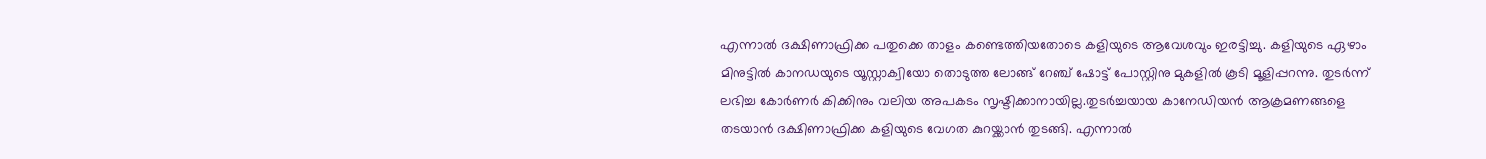എന്നാൽ ദക്ഷിണാഫ്രിക്ക പതുക്കെ താളം കണ്ടെത്തിയതോടെ കളിയുടെ ആവേശവും ഇരട്ടിച്ചു. കളിയുടെ ഏഴാം മിനുട്ടിൽ കാനഡയുടെ യൂസ്റ്റാക്വിയോ തൊടുത്ത ലോങ്ങ് റേഞ്ച് ഷോട്ട് പോസ്റ്റിനു മുകളിൽ കൂടി മൂളിപ്പറന്നു. തുടർന്ന് ലഭിച്ച കോർണർ കിക്കിനും വലിയ അപകടം സൃഷ്ടിക്കാനായില്ല.തുടർച്ചയായ കാനേഡിയൻ ആക്രമണങ്ങളെ തടയാൻ ദക്ഷിണാഫ്രിക്ക കളിയുടെ വേഗത കുറയ്ക്കാൻ തുടങ്ങി. എന്നാൽ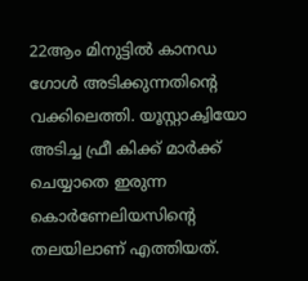22ആം മിനുട്ടിൽ കാനഡ ഗോൾ അടിക്കുന്നതിന്റെ വക്കിലെത്തി. യൂസ്റ്റാക്വിയോ അടിച്ച ഫ്രീ കിക്ക് മാർക്ക് ചെയ്യാതെ ഇരുന്ന കൊർണേലിയസിന്റെ തലയിലാണ് എത്തിയത്.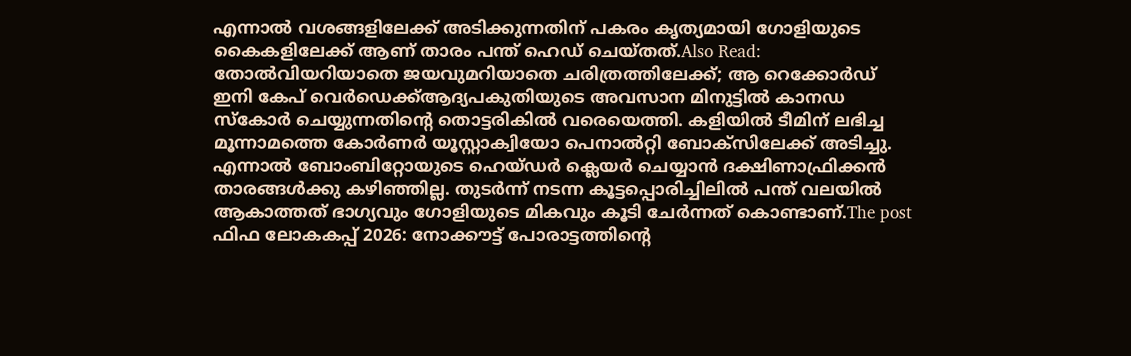എന്നാൽ വശങ്ങളിലേക്ക് അടിക്കുന്നതിന് പകരം കൃത്യമായി ഗോളിയുടെ കൈകളിലേക്ക് ആണ് താരം പന്ത് ഹെഡ് ചെയ്തത്.Also Read: തോൽവിയറിയാതെ ജയവുമറിയാതെ ചരിത്രത്തിലേക്ക്; ആ റെക്കോർഡ് ഇനി കേപ് വെർഡെക്ക്ആദ്യപകുതിയുടെ അവസാന മിനുട്ടിൽ കാനഡ സ്കോർ ചെയ്യുന്നതിന്റെ തൊട്ടരികിൽ വരെയെത്തി. കളിയിൽ ടീമിന് ലഭിച്ച മൂന്നാമത്തെ കോർണർ യൂസ്റ്റാക്വിയോ പെനാൽറ്റി ബോക്സിലേക്ക് അടിച്ചു. എന്നാൽ ബോംബിറ്റോയുടെ ഹെയ്ഡർ ക്ലെയർ ചെയ്യാൻ ദക്ഷിണാഫ്രിക്കൻ താരങ്ങൾക്കു കഴിഞ്ഞില്ല. തുടർന്ന് നടന്ന കൂട്ടപ്പൊരിച്ചിലിൽ പന്ത് വലയിൽ ആകാത്തത് ഭാഗ്യവും ഗോളിയുടെ മികവും കൂടി ചേർന്നത് കൊണ്ടാണ്.The post ഫിഫ ലോകകപ്പ് 2026: നോക്കൗട്ട് പോരാട്ടത്തിന്റെ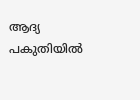ആദ്യ പകുതിയിൽ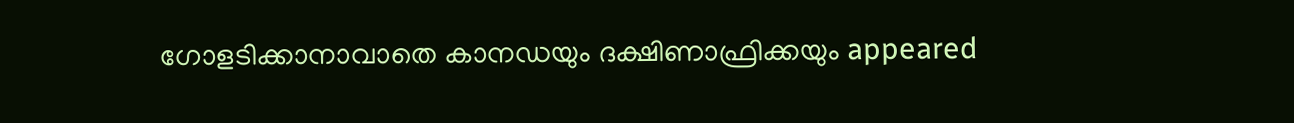ഗോളടിക്കാനാവാതെ കാനഡയും ദക്ഷിണാഫ്രിക്കയും appeared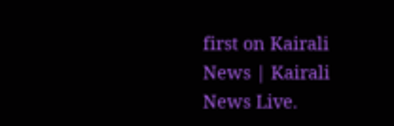first on Kairali News | Kairali News Live.